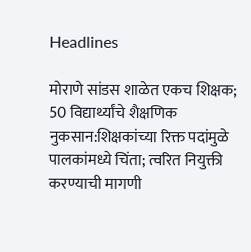Headlines

मोराणे सांडस शाळेत एकच शिक्षक; 50 विद्यार्थ्यांचे शैक्षणिक नुकसान:शिक्षकांच्या रिक्त पदांमुळे पालकांमध्ये चिंता; त्वरित नियुक्ती करण्याची मागणी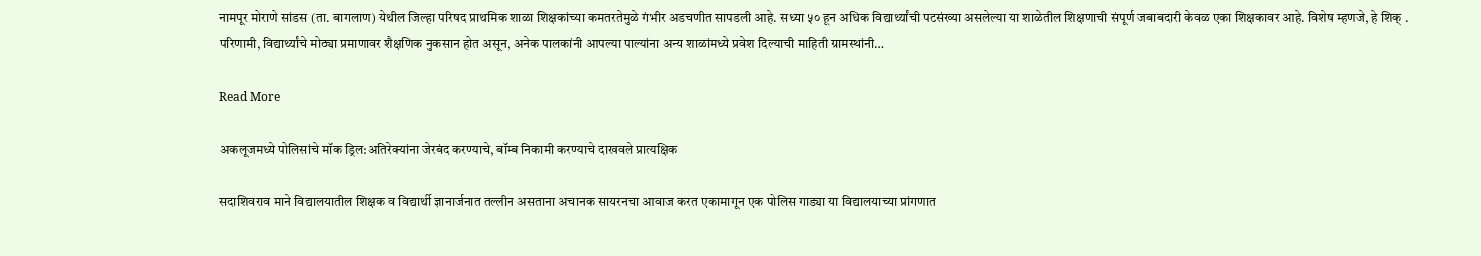नामपूर मोराणे सांडस (ता. बागलाण) येथील जिल्हा परिषद प्राथमिक शाळा शिक्षकांच्या कमतरतेमुळे गंभीर अडचणीत सापडली आहे. सध्या ५० हून अधिक विद्यार्थ्यांची पटसंख्या असलेल्या या शाळेतील शिक्षणाची संपूर्ण जबाबदारी केवळ एका शिक्षकावर आहे. विशेष म्हणजे, हे शिक् . परिणामी, विद्यार्थ्यांचे मोठ्या प्रमाणावर शैक्षणिक नुकसान होत असून, अनेक पालकांनी आपल्या पाल्यांना अन्य शाळांमध्ये प्रवेश दिल्याची माहिती ग्रामस्थांनी…

Read More

अकलूजमध्ये पोलिसांचे मॉक ड्रिल:अतिरेक्यांना जेरबंद करण्याचे, बॉम्ब निकामी करण्याचे दाखवले प्रात्यक्षिक

सदाशिवराव माने विद्यालयातील शिक्षक व विद्यार्थी ज्ञानार्जनात तल्लीन असताना अचानक सायरनचा आवाज करत एकामागून एक पोलिस गाड्या या विद्यालयाच्या प्रांगणात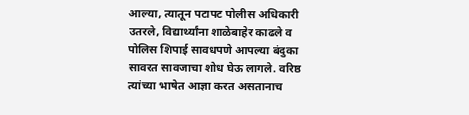आल्या, त्यातून पटापट पोलीस अधिकारी उतरले, विद्यार्थ्यांना शाळेबाहेर काढले व पोलिस शिपाई सावधपणे आपल्या बंदुका सावरत सावजाचा शोध घेऊ लागले. वरिष्ठ त्यांच्या भाषेत आज्ञा करत असतानाच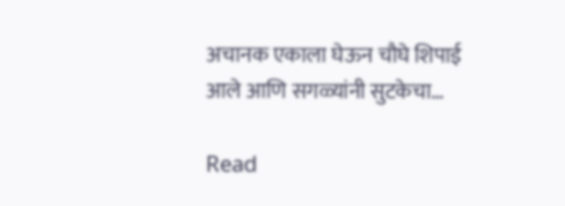अचानक एकाला घेऊन चौघे शिपाई आले आणि सगळ्यांनी सुटकेचा…

Read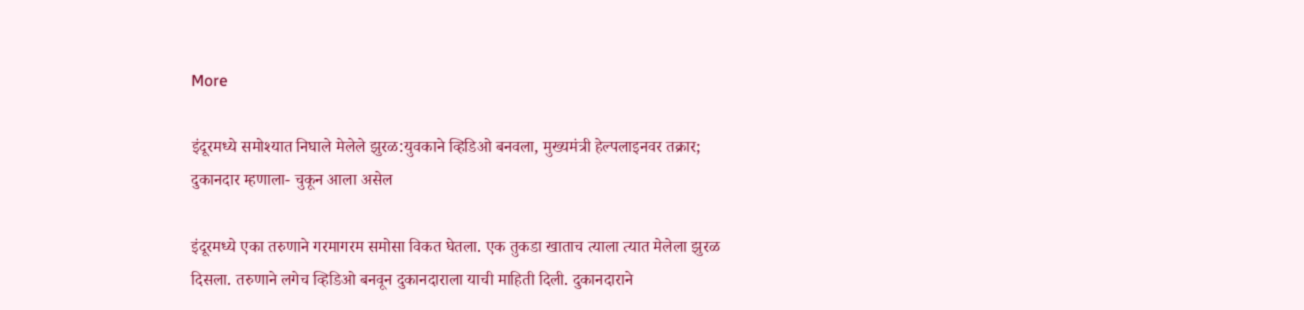More

इंदूरमध्ये समोश्यात निघाले मेलेले झुरळ:युवकाने व्हिडिओ बनवला, मुख्यमंत्री हेल्पलाइनवर तक्रार; दुकानदार म्हणाला- चुकून आला असेल

इंदूरमध्ये एका तरुणाने गरमागरम समोसा विकत घेतला. एक तुकडा खाताच त्याला त्यात मेलेला झुरळ दिसला. तरुणाने लगेच व्हिडिओ बनवून दुकानदाराला याची माहिती दिली. दुकानदाराने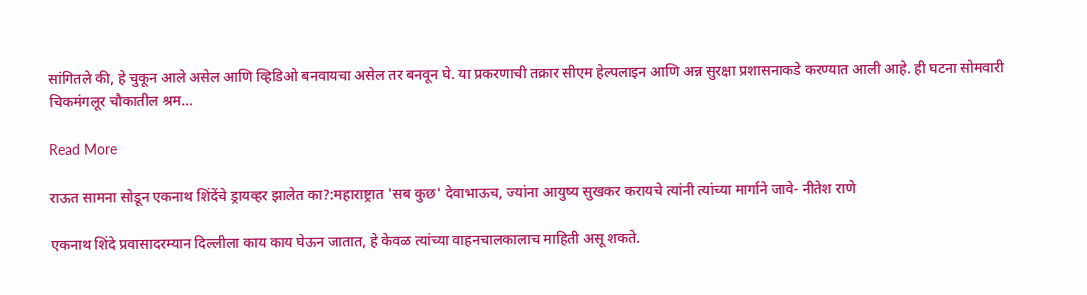सांगितले की, हे चुकून आले असेल आणि व्हिडिओ बनवायचा असेल तर बनवून घे. या प्रकरणाची तक्रार सीएम हेल्पलाइन आणि अन्न सुरक्षा प्रशासनाकडे करण्यात आली आहे. ही घटना सोमवारी चिकमंगलूर चौकातील श्रम…

Read More

राऊत सामना सोडून एकनाथ शिंदेंचे ड्रायव्हर झालेत का?:महाराष्ट्रात 'सब कुछ' देवाभाऊच, ज्यांना आयुष्य सुखकर करायचे त्यांनी त्यांच्या मार्गाने जावे- नीतेश राणे

एकनाथ शिंदे प्रवासादरम्यान दिल्लीला काय काय घेऊन जातात, हे केवळ त्यांच्या वाहनचालकालाच माहिती असू शकते.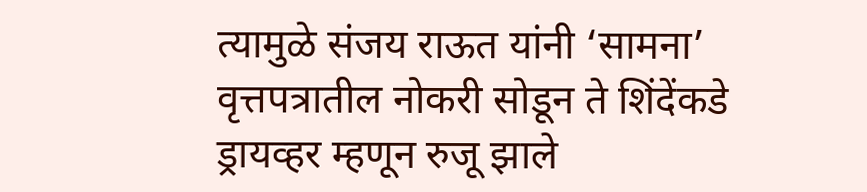त्यामुळे संजय राऊत यांनी ‘सामना’ वृत्तपत्रातील नोकरी सोडून ते शिंदेंकडे ड्रायव्हर म्हणून रुजू झाले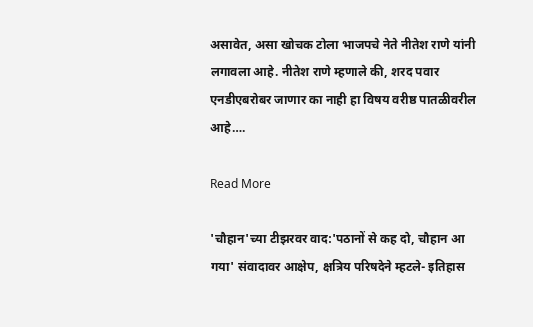असावेत, असा खोचक टोला भाजपचे नेते नीतेश राणे यांनी लगावला आहे. नीतेश राणे म्हणाले की, शरद पवार एनडीएबरोबर जाणार का नाही हा विषय वरीष्ठ पातळीवरील आहे….

Read More

'चौहान'च्या टीझरवर वाद:'पठानों से कह दो, चौहान आ गया' संवादावर आक्षेप, क्षत्रिय परिषदेने म्हटले- इतिहास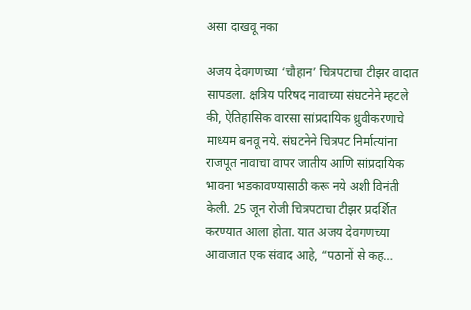असा दाखवू नका

अजय देवगणच्या ‘चौहान’ चित्रपटाचा टीझर वादात सापडला. क्षत्रिय परिषद नावाच्या संघटनेने म्हटले की, ऐतिहासिक वारसा सांप्रदायिक ध्रुवीकरणाचे माध्यम बनवू नये. संघटनेने चित्रपट निर्मात्यांना राजपूत नावाचा वापर जातीय आणि सांप्रदायिक भावना भडकावण्यासाठी करू नये अशी विनंती केली. 25 जून रोजी चित्रपटाचा टीझर प्रदर्शित करण्यात आला होता. यात अजय देवगणच्या आवाजात एक संवाद आहे, “पठानों से कह…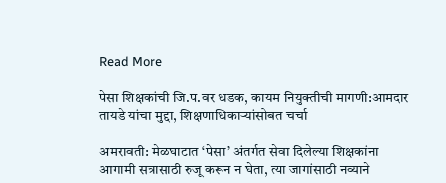Read More

पेसा शिक्षकांची जि.प.वर धडक, कायम नियुक्तीची मागणी:आमदार तायडे यांचा मुद्दा, शिक्षणाधिकाऱ्यांसोबत चर्चा

अमरावती: मेळघाटात ‘पेसा’ अंतर्गत सेवा दिलेल्या शिक्षकांना आगामी सत्रासाठी रुजू करून न घेता, त्या जागांसाठी नव्याने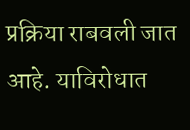प्रक्रिया राबवली जात आहे. याविरोधात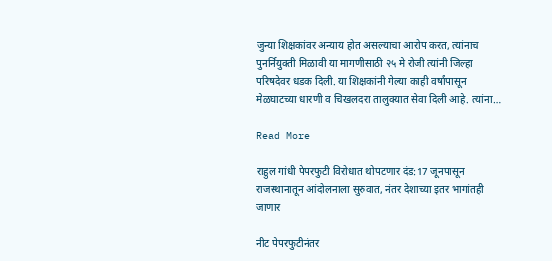जुन्या शिक्षकांवर अन्याय होत असल्याचा आरोप करत, त्यांनाच पुनर्नियुक्ती मिळावी या मागणीसाठी २५ मे रोजी त्यांनी जिल्हा परिषदेवर धडक दिली. या शिक्षकांनी गेल्या काही वर्षांपासून मेळघाटच्या धारणी व चिखलदरा तालुक्यात सेवा दिली आहे. त्यांना…

Read More

राहुल गांधी पेपरफुटी विरोधात थोपटणार दंड:17 जूनपासून राजस्थानातून आंदोलनाला सुरुवात, नंतर देशाच्या इतर भागांतही जाणार

नीट पेपरफुटीनंतर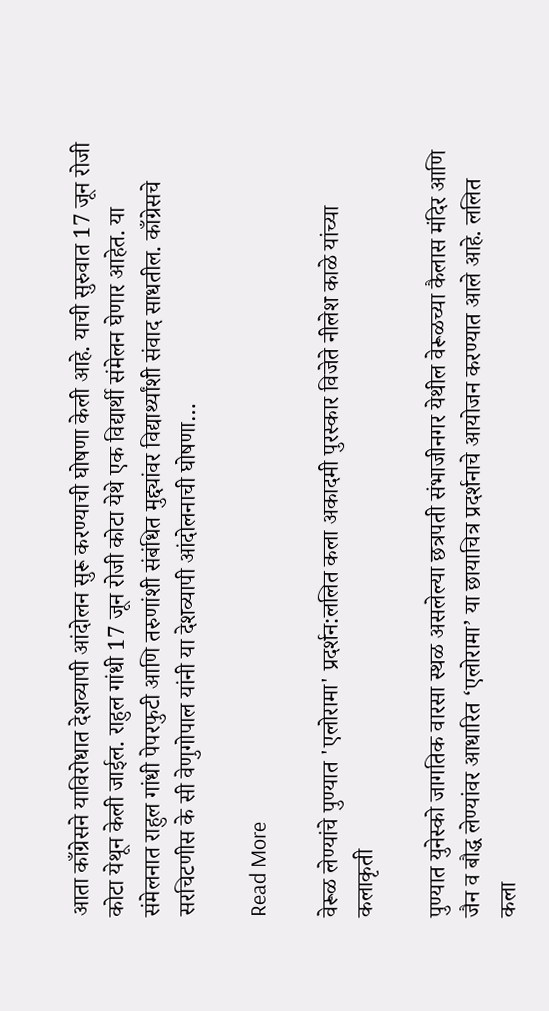आता काँग्रेसने याविरोधात देशव्यापी आंदोलन सुरू करण्याची घोषणा केली आहे. याची सुरुवात 17 जून रोजी कोटा येथून केली जाईल. राहुल गांधी 17 जून रोजी कोटा येथे एक विद्यार्थी संमेलन घेणार आहेत. या संमेलनात राहुल गांधी पेपरफुटी आणि तरुणांशी संबंधित मुद्द्यांवर विद्यार्थ्यांशी संवाद साधतील. काँग्रेसचे सरचिटणीस के सी वेणुगोपाल यांनी या देशव्यापी आंदोलनाची घोषणा…

Read More

वेरूळ लेण्यांचे पुण्यात 'एलोरामा' प्रदर्शन:ललित कला अकादमी पुरस्कार विजेते नीलेश काळे यांच्या कलाकृती

पुण्यात युनेस्को जागतिक वारसा स्थळ असलेल्या छत्रपती संभाजीनगर येथील वेरूळच्या कैलास मंदिर आणि जैन व बौद्ध लेण्यांवर आधारित ‘एलोरामा’ या छायाचित्र प्रदर्शनाचे आयोजन करण्यात आले आहे. ललित कला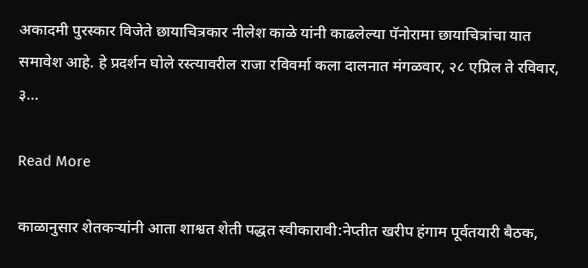अकादमी पुरस्कार विजेते छायाचित्रकार नीलेश काळे यांनी काढलेल्या पॅनोरामा छायाचित्रांचा यात समावेश आहे. हे प्रदर्शन घोले रस्त्यावरील राजा रविवर्मा कला दालनात मंगळवार, २८ एप्रिल ते रविवार, ३…

Read More

काळानुसार शेतकऱ्यांनी आता शाश्वत शेती पद्धत स्वीकारावी:नेप्तीत खरीप हंगाम पूर्वतयारी बैठक,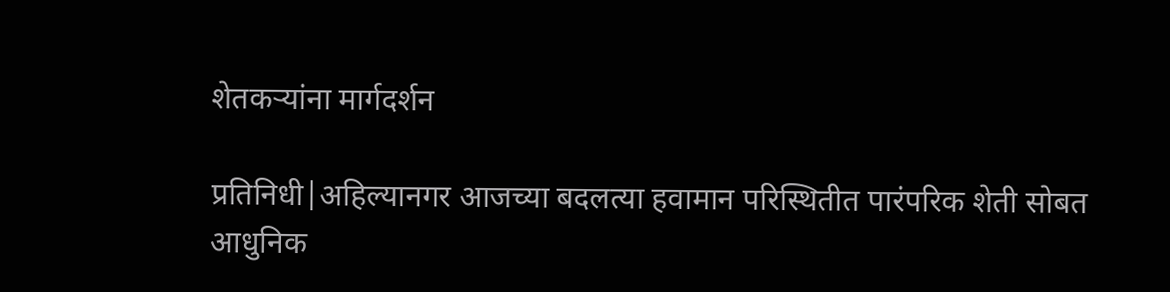शेतकऱ्यांना मार्गदर्शन

प्रतिनिधी|अहिल्यानगर आजच्या बदलत्या हवामान परिस्थितीत पारंपरिक शेती सोबत आधुनिक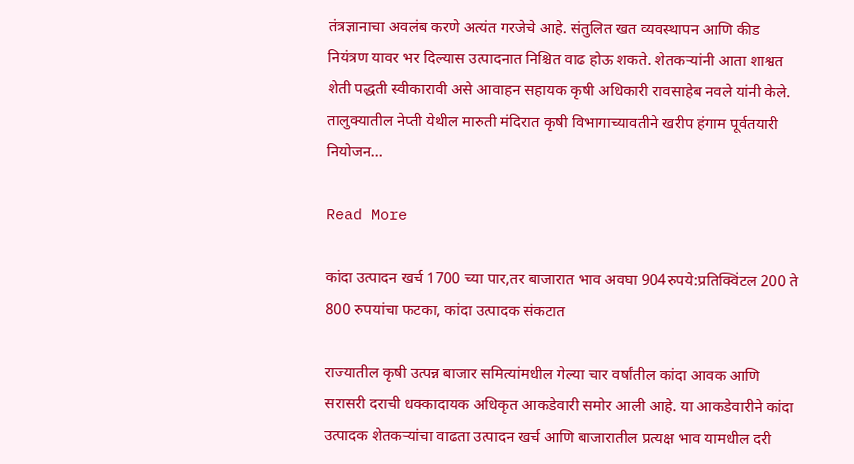तंत्रज्ञानाचा अवलंब करणे अत्यंत गरजेचे आहे. संतुलित खत व्यवस्थापन आणि कीड नियंत्रण यावर भर दिल्यास उत्पादनात निश्चित वाढ होऊ शकते. शेतकऱ्यांनी आता शाश्वत शेती पद्धती स्वीकारावी असे आवाहन सहायक कृषी अधिकारी रावसाहेब नवले यांनी केले. तालुक्यातील नेप्ती येथील मारुती मंदिरात कृषी विभागाच्यावतीने खरीप हंगाम पूर्वतयारी नियोजन…

Read More

कांदा उत्पादन खर्च 1700 च्या पार,तर बाजारात भाव अवघा 904रुपये:प्रतिक्विंटल 200 ते 800 रुपयांचा फटका, कांदा उत्पादक संकटात

राज्यातील कृषी उत्पन्न बाजार समित्यांमधील गेल्या चार वर्षांतील कांदा आवक आणि सरासरी दराची धक्कादायक अधिकृत आकडेवारी समोर आली आहे. या आकडेवारीने कांदा उत्पादक शेतकऱ्यांचा वाढता उत्पादन खर्च आणि बाजारातील प्रत्यक्ष भाव यामधील दरी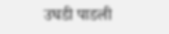उघडी पाडली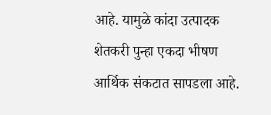आहे. यामुळे कांदा उत्पादक शेतकरी पुन्हा एकदा भीषण आर्थिक संकटात सापडला आहे.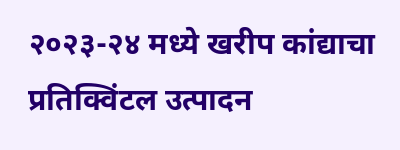२०२३-२४ मध्ये खरीप कांद्याचा प्रतिक्विंटल उत्पादन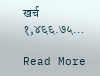खर्च १,४६६.७५…

Read More